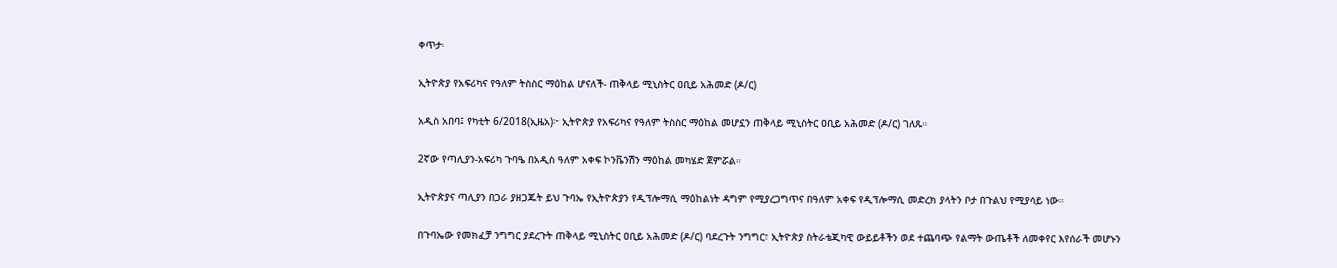ቀጥታ፡

ኢትዮጵያ የአፍሪካና የዓለም ትስስር ማዕከል ሆናለች- ጠቅላይ ሚኒስትር ዐቢይ አሕመድ (ዶ/ር)

አዲስ አበባ፤ የካቲት 6/2018(ኢዜአ)፦ ኢትዮጵያ የአፍሪካና የዓለም ትስስር ማዕከል መሆኗን ጠቅላይ ሚኒስትር ዐቢይ አሕመድ (ዶ/ር) ገለጹ።

2ኛው የጣሊያን-አፍሪካ ጉባዔ በአዲስ ዓለም አቀፍ ኮንቬንሽን ማዕከል መካሄድ ጀምሯል።

ኢትዮጵያና ጣሊያን በጋራ ያዘጋጁት ይህ ጉባኤ የኢትዮጵያን የዲፕሎማሲ ማዕከልነት ዳግም የሚያረጋግጥና በዓለም አቀፍ የዲፕሎማሲ መድረክ ያላትን ቦታ በጉልህ የሚያሳይ ነው።

በጉባኤው የመክፈቻ ንግግር ያደረጉት ጠቅላይ ሚኒስትር ዐቢይ አሕመድ (ዶ/ር) ባደረጉት ንግግር፣ ኢትዮጵያ ስትራቴጂካዊ ውይይቶችን ወደ ተጨባጭ የልማት ውጤቶች ለመቀየር እየሰራች መሆኑን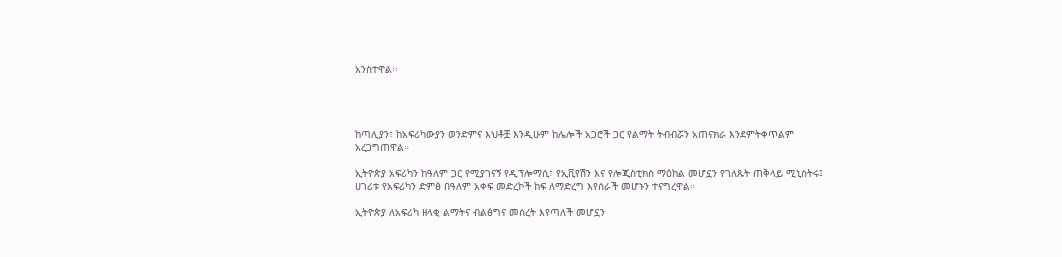አንስተዋል፡፡




ከጣሊያን፣ ከአፍሪካውያን ወንድምና እህቶቿ እንዲሁም ከሌሎች አጋሮች ጋር የልማት ትብብሯን አጠናክራ እንደምትቀጥልም አረጋግጠዋል።

ኢትዮጵያ አፍሪካን ከዓለም ጋር የሚያገናኝ የዲፕሎማሲ፣ የኢቪየሽን እና የሎጂስቲክስ ማዕከል መሆኗን የገለጹት ጠቅላይ ሚኒስትሩ፤ ሀገሪቱ የአፍሪካን ድምፅ በዓለም አቀፍ መድረኮች ከፍ ለማድረግ እየሰራች መሆኑን ተናግረዋል።

ኢትዮጵያ ለአፍሪካ ዘላቂ ልማትና ብልፅግና መሰረት እየጣለች መሆኗን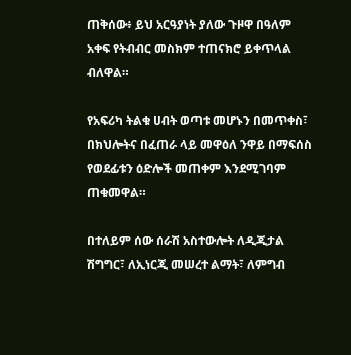ጠቅሰው፥ ይህ አርዓያነት ያለው ጉዞዋ በዓለም አቀፍ የትብብር መስክም ተጠናክሮ ይቀጥላል ብለዋል።

የአፍሪካ ትልቁ ሀብት ወጣቱ መሆኑን በመጥቀስ፣ በክህሎትና በፈጠራ ላይ መዋዕለ ንዋይ በማፍሰስ የወደፊቱን ዕድሎች መጠቀም እንደሚገባም ጠቁመዋል።

በተለይም ሰው ሰራሽ አስተውሎት ለዲጂታል ሽግግር፣ ለኢነርጂ መሠረተ ልማት፣ ለምግብ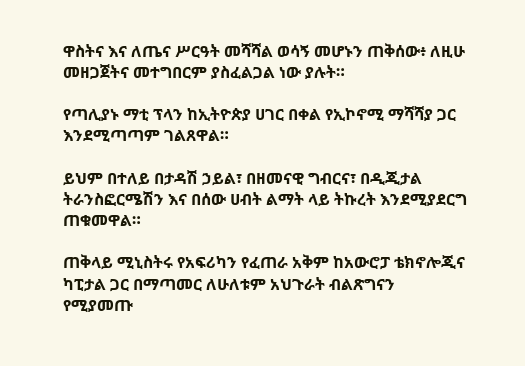ዋስትና እና ለጤና ሥርዓት መሻሻል ወሳኝ መሆኑን ጠቅሰው፥ ለዚሁ መዘጋጀትና መተግበርም ያስፈልጋል ነው ያሉት።

የጣሊያኑ ማቲ ፕላን ከኢትዮጵያ ሀገር በቀል የኢኮኖሚ ማሻሻያ ጋር እንደሚጣጣም ገልጸዋል።

ይህም በተለይ በታዳሽ ኃይል፣ በዘመናዊ ግብርና፣ በዲጂታል ትራንስፎርሜሽን እና በሰው ሀብት ልማት ላይ ትኩረት እንደሚያደርግ ጠቁመዋል።

ጠቅላይ ሚኒስትሩ የአፍሪካን የፈጠራ አቅም ከአውሮፓ ቴክኖሎጂና ካፒታል ጋር በማጣመር ለሁለቱም አህጉራት ብልጽግናን የሚያመጡ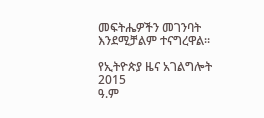መፍትሔዎችን መገንባት እንደሚቻልም ተናግረዋል።

የኢትዮጵያ ዜና አገልግሎት
2015
ዓ.ም